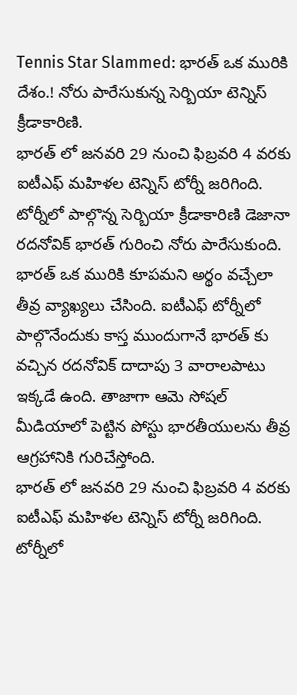Tennis Star Slammed: భారత్ ఒక మురికి దేశం.! నోరు పారేసుకున్న సెర్బియా టెన్నిస్ క్రీడాకారిణి.
భారత్ లో జనవరి 29 నుంచి ఫిబ్రవరి 4 వరకు ఐటీఎఫ్ మహిళల టెన్నిస్ టోర్నీ జరిగింది. టోర్నీలో పాల్గొన్న సెర్బియా క్రీడాకారిణి డెజానా రదనోవిక్ భారత్ గురించి నోరు పారేసుకుంది. భారత్ ఒక మురికి కూపమని అర్థం వచ్చేలా తీవ్ర వ్యాఖ్యలు చేసింది. ఐటీఎఫ్ టోర్నీలో పాల్గొనేందుకు కాస్త ముందుగానే భారత్ కు వచ్చిన రదనోవిక్ దాదాపు 3 వారాలపాటు ఇక్కడే ఉంది. తాజాగా ఆమె సోషల్ మీడియాలో పెట్టిన పోస్టు భారతీయులను తీవ్ర ఆగ్రహానికి గురిచేస్తోంది.
భారత్ లో జనవరి 29 నుంచి ఫిబ్రవరి 4 వరకు ఐటీఎఫ్ మహిళల టెన్నిస్ టోర్నీ జరిగింది. టోర్నీలో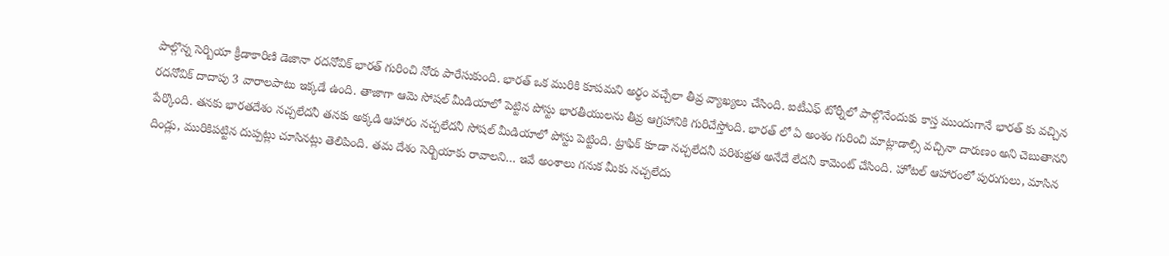పాల్గొన్న సెర్బియా క్రీడాకారిణి డెజానా రదనోవిక్ భారత్ గురించి నోరు పారేసుకుంది. భారత్ ఒక మురికి కూపమని అర్థం వచ్చేలా తీవ్ర వ్యాఖ్యలు చేసింది. ఐటీఎఫ్ టోర్నీలో పాల్గొనేందుకు కాస్త ముందుగానే భారత్ కు వచ్చిన రదనోవిక్ దాదాపు 3 వారాలపాటు ఇక్కడే ఉంది. తాజాగా ఆమె సోషల్ మీడియాలో పెట్టిన పోస్టు భారతీయులను తీవ్ర ఆగ్రహానికి గురిచేస్తోంది. భారత్ లో ఏ అంశం గురించి మాట్లాడాల్సి వచ్చినా దారుణం అని చెబుతానని పేర్కొంది. తనకు భారతదేశం నచ్చలేదనీ తనకు అక్కడి ఆహారం నచ్చలేదనీ సోషల్ మీడియాలో పోస్టు పెట్టింది. ట్రాఫిక్ కూడా నచ్చలేదనీ పరిశుభ్రత అనేదే లేదనీ కామెంట్ చేసింది. హోటల్ ఆహారంలో పురుగులు, మాసిన దిండ్లు, మురికిపట్టిన దుప్పట్లు చూసినట్లు తెలిపింది. తమ దేశం సెర్బియాకు రావాలని… ఇవే అంశాలు గనుక మీకు నచ్చలేదు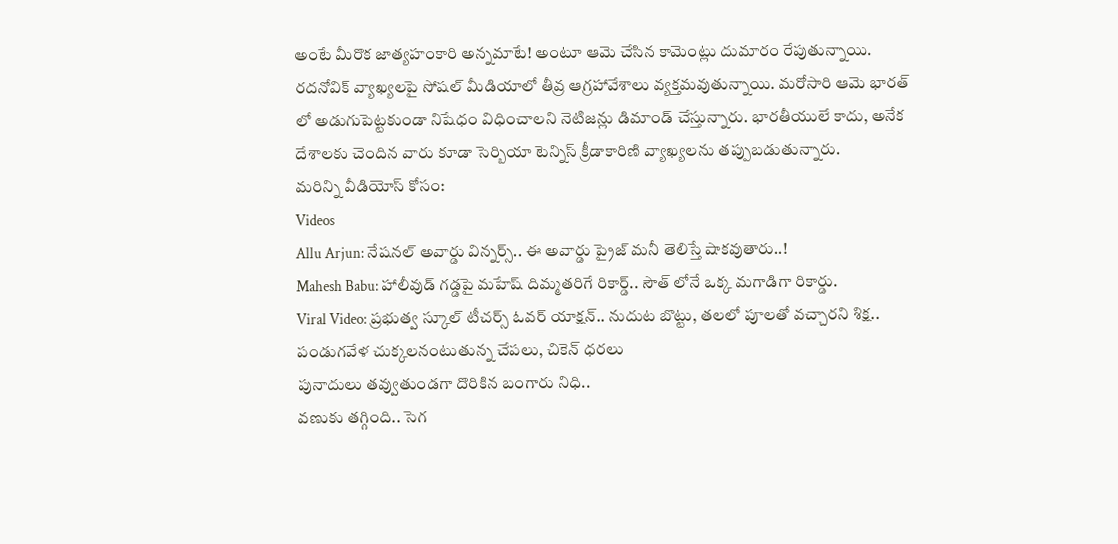అంటే మీరొక జాత్యహంకారి అన్నమాటే! అంటూ ఆమె చేసిన కామెంట్లు దుమారం రేపుతున్నాయి. రదనోవిక్ వ్యాఖ్యలపై సోషల్ మీడియాలో తీవ్ర ఆగ్రహావేశాలు వ్యక్తమవుతున్నాయి. మరోసారి ఆమె భారత్ లో అడుగుపెట్టకుండా నిషేధం విధించాలని నెటిజన్లు డిమాండ్ చేస్తున్నారు. భారతీయులే కాదు, అనేక దేశాలకు చెందిన వారు కూడా సెర్బియా టెన్నిస్ క్రీడాకారిణి వ్యాఖ్యలను తప్పుబడుతున్నారు.
మరిన్ని వీడియోస్ కోసం:
Videos
Allu Arjun: నేషనల్ అవార్డు విన్నర్స్.. ఈ అవార్డు ప్రైజ్ మనీ తెలిస్తే షాకవుతారు..!
Mahesh Babu: హాలీవుడ్ గడ్డపై మహేష్ దిమ్మతరిగే రికార్డ్.. సౌత్ లోనే ఒక్క మగాడిగా రికార్డు.
Viral Video: ప్రభుత్వ స్కూల్ టీచర్స్ ఓవర్ యాక్షన్.. నుదుట బొట్టు, తలలో పూలతో వచ్చారని శిక్ష..
పండుగవేళ చుక్కలనంటుతున్న చేపలు, చికెన్ ధరలు
పునాదులు తవ్వుతుండగా దొరికిన బంగారు నిధి..
వణుకు తగ్గింది.. సెగ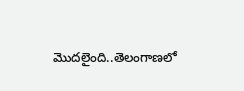మొదలైంది..తెలంగాణలో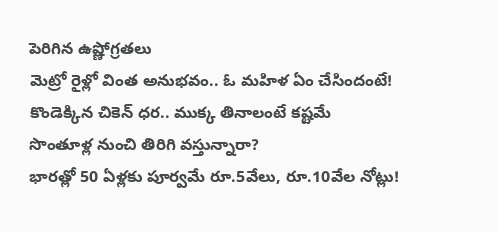పెరిగిన ఉష్ణోగ్రతలు
మెట్రో రైళ్లో వింత అనుభవం.. ఓ మహిళ ఏం చేసిందంటే!
కొండెక్కిన చికెన్ ధర.. ముక్క తినాలంటే కష్టమే
సొంతూళ్ల నుంచి తిరిగి వస్తున్నారా?
భారత్లో 50 ఏళ్లకు పూర్వమే రూ.5వేలు, రూ.10వేల నోట్లు!